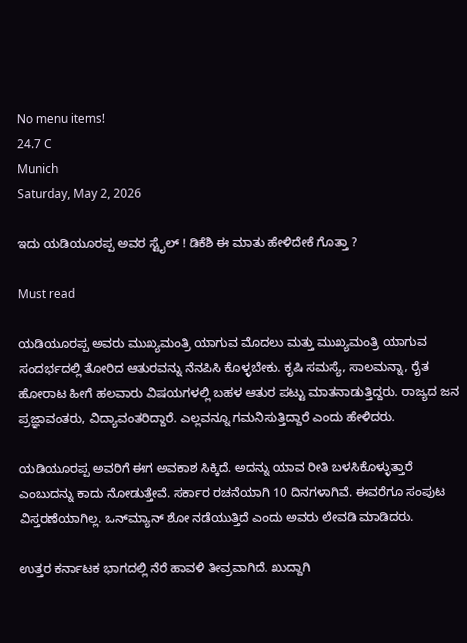No menu items!
24.7 C
Munich
Saturday, May 2, 2026

ಇದು ಯಡಿಯೂರಪ್ಪ ಅವರ ಸ್ಟೈಲ್ ! ಡಿಕೆಶಿ ಈ ಮಾತು ಹೇಳಿದೇಕೆ ಗೊತ್ತಾ ?

Must read

ಯಡಿಯೂರಪ್ಪ ಅವರು ಮುಖ್ಯಮಂತ್ರಿ ಯಾಗುವ ಮೊದಲು ಮತ್ತು ಮುಖ್ಯಮಂತ್ರಿ ಯಾಗುವ ಸಂದರ್ಭದಲ್ಲಿ ತೋರಿದ ಆತುರವನ್ನು ನೆನಪಿಸಿ ಕೊಳ್ಳಬೇಕು. ಕೃಷಿ ಸಮಸ್ಯೆ, ಸಾಲಮನ್ನಾ, ರೈತ ಹೋರಾಟ ಹೀಗೆ ಹಲವಾರು ವಿಷಯಗಳಲ್ಲಿ ಬಹಳ ಆತುರ ಪಟ್ಟು ಮಾತನಾಡುತ್ತಿದ್ದರು. ರಾಜ್ಯದ ಜನ ಪ್ರಜ್ಞಾವಂತರು, ವಿದ್ಯಾವಂತರಿದ್ದಾರೆ. ಎಲ್ಲವನ್ನೂ ಗಮನಿಸುತ್ತಿದ್ದಾರೆ ಎಂದು ಹೇಳಿದರು.

ಯಡಿಯೂರಪ್ಪ ಅವರಿಗೆ ಈಗ ಅವಕಾಶ ಸಿಕ್ಕಿದೆ. ಅದನ್ನು ಯಾವ ರೀತಿ ಬಳಸಿಕೊಳ್ಳುತ್ತಾರೆ ಎಂಬುದನ್ನು ಕಾದು ನೋಡುತ್ತೇವೆ. ಸರ್ಕಾರ ರಚನೆಯಾಗಿ 10 ದಿನಗಳಾಗಿವೆ. ಈವರೆಗೂ ಸಂಪುಟ ವಿಸ್ತರಣೆಯಾಗಿಲ್ಲ. ಒನ್‍ಮ್ಯಾನ್ ಶೋ ನಡೆಯುತ್ತಿದೆ ಎಂದು ಅವರು ಲೇವಡಿ ಮಾಡಿದರು.

ಉತ್ತರ ಕರ್ನಾಟಕ ಭಾಗದಲ್ಲಿ ನೆರೆ ಹಾವಳಿ ತೀವ್ರವಾಗಿದೆ. ಖುದ್ದಾಗಿ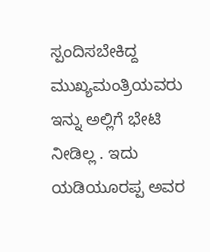ಸ್ಪಂದಿಸಬೇಕಿದ್ದ ಮುಖ್ಯಮಂತ್ರಿಯವರು ಇನ್ನು ಅಲ್ಲಿಗೆ ಭೇಟಿ ನೀಡಿಲ್ಲ . ಇದು ಯಡಿಯೂರಪ್ಪ ಅವರ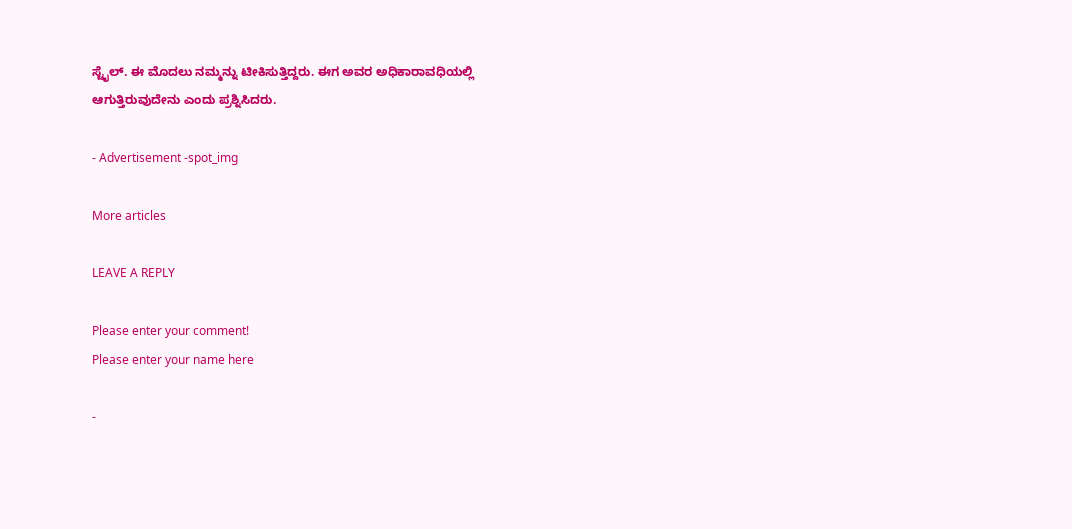ಸ್ಟೈಲ್. ಈ ಮೊದಲು ನಮ್ಮನ್ನು ಟೀಕಿಸುತ್ತಿದ್ದರು. ಈಗ ಅವರ ಅಧಿಕಾರಾವಧಿಯಲ್ಲಿ ಆಗುತ್ತಿರುವುದೇನು ಎಂದು ಪ್ರಶ್ನಿಸಿದರು.

- Advertisement -spot_img

More articles

LEAVE A REPLY

Please enter your comment!
Please enter your name here

-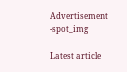Advertisement -spot_img

Latest article